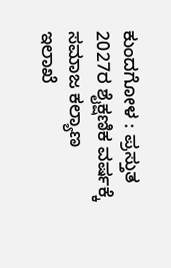ಕುಂದಗೋಳ : ಪ್ರಸ್ತುತ 2027ರ ಶೈಕ್ಷಣಿಕ ವರ್ಷಕ್ಕೆ ಸಮಾಜ ಕಲ್ಯಾಣ ಇಲಾಖೆ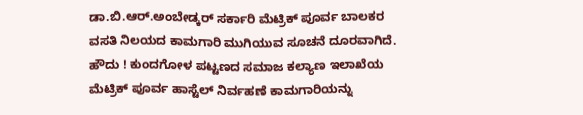ಡಾ.ಬಿ.ಆರ್.ಅಂಬೇಡ್ಕರ್ ಸರ್ಕಾರಿ ಮೆಟ್ರಿಕ್ ಪೂರ್ವ ಬಾಲಕರ ವಸತಿ ನಿಲಯದ ಕಾಮಗಾರಿ ಮುಗಿಯುವ ಸೂಚನೆ ದೂರವಾಗಿದೆ.
ಹೌದು ! ಕುಂದಗೋಳ ಪಟ್ಟಣದ ಸಮಾಜ ಕಲ್ಯಾಣ ಇಲಾಖೆಯ ಮೆಟ್ರಿಕ್ ಪೂರ್ವ ಹಾಸ್ಟೆಲ್ ನಿರ್ವಹಣೆ ಕಾಮಗಾರಿಯನ್ನು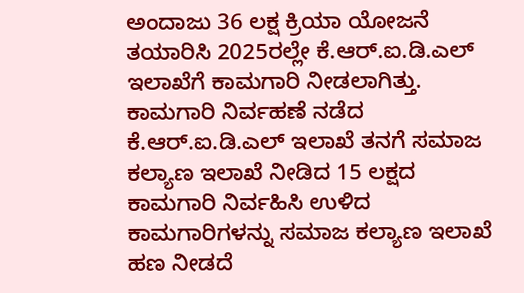ಅಂದಾಜು 36 ಲಕ್ಷ ಕ್ರಿಯಾ ಯೋಜನೆ ತಯಾರಿಸಿ 2025ರಲ್ಲೇ ಕೆ.ಆರ್.ಐ.ಡಿ.ಎಲ್ ಇಲಾಖೆಗೆ ಕಾಮಗಾರಿ ನೀಡಲಾಗಿತ್ತು.
ಕಾಮಗಾರಿ ನಿರ್ವಹಣೆ ನಡೆದ ಕೆ.ಆರ್.ಐ.ಡಿ.ಎಲ್ ಇಲಾಖೆ ತನಗೆ ಸಮಾಜ ಕಲ್ಯಾಣ ಇಲಾಖೆ ನೀಡಿದ 15 ಲಕ್ಷದ ಕಾಮಗಾರಿ ನಿರ್ವಹಿಸಿ ಉಳಿದ ಕಾಮಗಾರಿಗಳನ್ನು ಸಮಾಜ ಕಲ್ಯಾಣ ಇಲಾಖೆ ಹಣ ನೀಡದೆ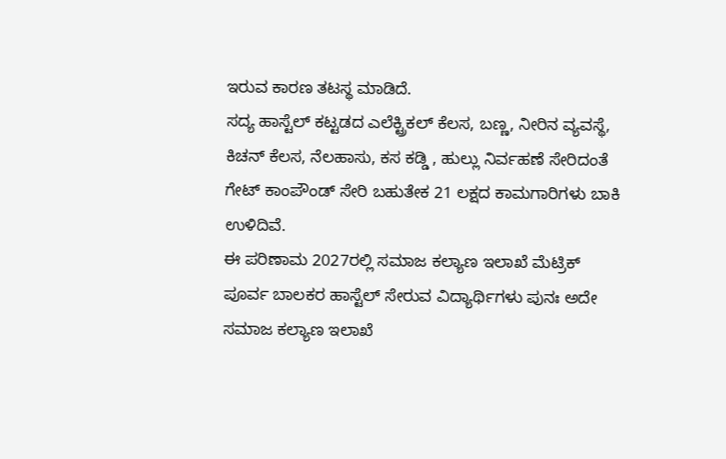ಇರುವ ಕಾರಣ ತಟಸ್ಥ ಮಾಡಿದೆ.
ಸದ್ಯ ಹಾಸ್ಟೆಲ್ ಕಟ್ಟಡದ ಎಲೆಕ್ಟ್ರಿಕಲ್ ಕೆಲಸ, ಬಣ್ಣ, ನೀರಿನ ವ್ಯವಸ್ಥೆ, ಕಿಚನ್ ಕೆಲಸ, ನೆಲಹಾಸು, ಕಸ ಕಡ್ಡಿ , ಹುಲ್ಲು ನಿರ್ವಹಣೆ ಸೇರಿದಂತೆ ಗೇಟ್ ಕಾಂಪೌಂಡ್ ಸೇರಿ ಬಹುತೇಕ 21 ಲಕ್ಷದ ಕಾಮಗಾರಿಗಳು ಬಾಕಿ ಉಳಿದಿವೆ.
ಈ ಪರಿಣಾಮ 2027ರಲ್ಲಿ ಸಮಾಜ ಕಲ್ಯಾಣ ಇಲಾಖೆ ಮೆಟ್ರಿಕ್ ಪೂರ್ವ ಬಾಲಕರ ಹಾಸ್ಟೆಲ್ ಸೇರುವ ವಿದ್ಯಾರ್ಥಿಗಳು ಪುನಃ ಅದೇ ಸಮಾಜ ಕಲ್ಯಾಣ ಇಲಾಖೆ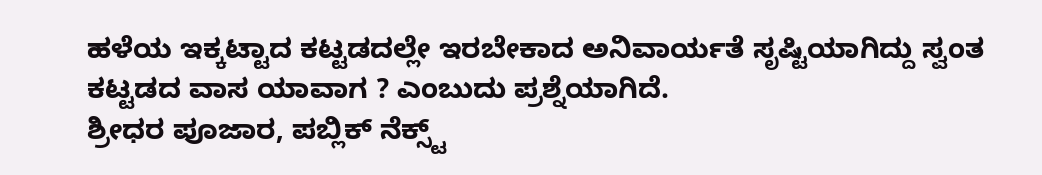ಹಳೆಯ ಇಕ್ಕಟ್ಟಾದ ಕಟ್ಟಡದಲ್ಲೇ ಇರಬೇಕಾದ ಅನಿವಾರ್ಯತೆ ಸೃಷ್ಟಿಯಾಗಿದ್ದು ಸ್ವಂತ ಕಟ್ಟಡದ ವಾಸ ಯಾವಾಗ ? ಎಂಬುದು ಪ್ರಶ್ನೆಯಾಗಿದೆ.
ಶ್ರೀಧರ ಪೂಜಾರ, ಪಬ್ಲಿಕ್ ನೆಕ್ಸ್ಟ್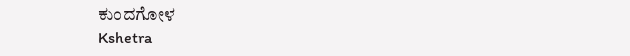ಕುಂದಗೋಳ
Kshetra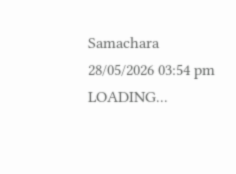Samachara
28/05/2026 03:54 pm
LOADING...